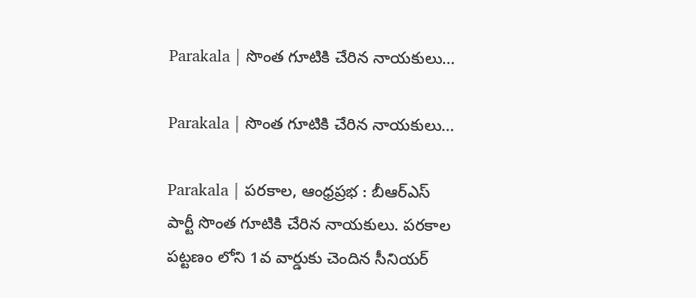Parakala | సొంత గూటికి చేరిన నాయకులు…

Parakala | సొంత గూటికి చేరిన నాయకులు…

Parakala | పరకాల, ఆంధ్రప్రభ : బీఆర్ఎస్ పార్టీ సొంత గూటికి చేరిన నాయకులు. పరకాల పట్టణం లోని 1వ వార్డుకు చెందిన సీనియర్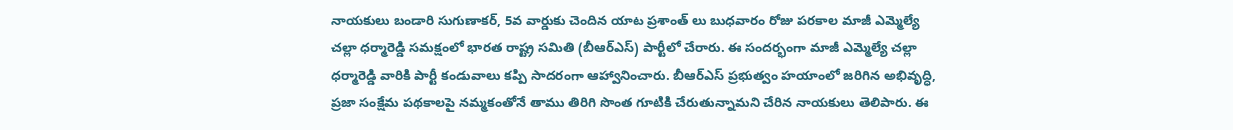నాయకులు బండారి సుగుణాకర్, 5వ వార్డుకు చెందిన యాట ప్రశాంత్ లు బుధవారం రోజు పరకాల మాజీ ఎమ్మెల్యే చల్లా ధర్మారెడ్డి సమక్షంలో భారత రాష్ట్ర సమితి (బీఆర్ఎస్) పార్టీలో చేరారు. ఈ సందర్భంగా మాజీ ఎమ్మెల్యే చల్లా ధర్మారెడ్డి వారికి పార్టీ కండువాలు కప్పి సాదరంగా ఆహ్వానించారు. బీఆర్ఎస్ ప్రభుత్వం హయాంలో జరిగిన అభివృద్ధి, ప్రజా సంక్షేమ పథకాలపై నమ్మకంతోనే తాము తిరిగి సొంత గూటికి చేరుతున్నామని చేరిన నాయకులు తెలిపారు. ఈ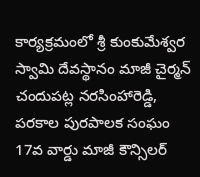కార్యక్రమంలో శ్రీ కుంకుమేశ్వర స్వామి దేవస్థానం మాజీ చైర్మన్ చందుపట్ల నరసింహారెడ్డి, పరకాల పురపాలక సంఘం 17వ వార్డు మాజీ కౌన్సిలర్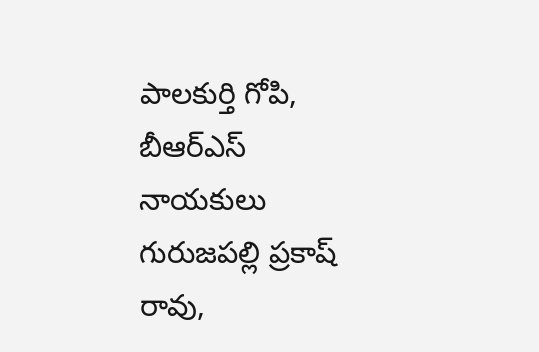పాలకుర్తి గోపి, బీఆర్ఎస్ నాయకులు గురుజపల్లి ప్రకాష్ రావు,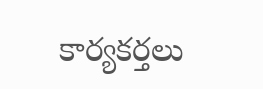కార్యకర్తలు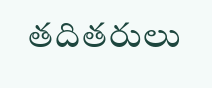తదితరులు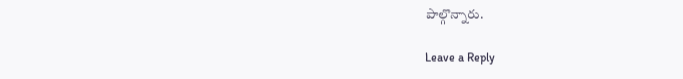పాల్గొన్నారు.

Leave a Reply